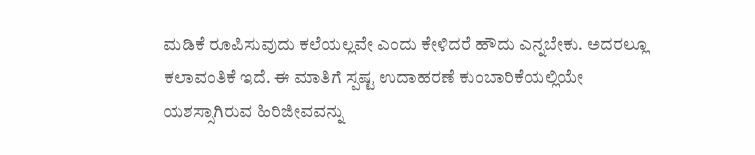ಮಡಿಕೆ ರೂಪಿಸುವುದು ಕಲೆಯಲ್ಲವೇ ಎಂದು ಕೇಳಿದರೆ ಹೌದು ಎನ್ನಬೇಕು. ಅದರಲ್ಲೂ ಕಲಾವಂತಿಕೆ ಇದೆ. ಈ ಮಾತಿಗೆ ಸ್ಪಷ್ಟ ಉದಾಹರಣೆ ಕುಂಬಾರಿಕೆಯಲ್ಲಿಯೇ ಯಶಸ್ಸಾಗಿರುವ ಹಿರಿಜೀವವನ್ನು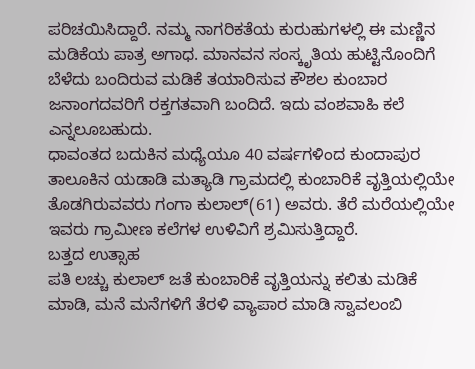ಪರಿಚಯಿಸಿದ್ದಾರೆ. ನಮ್ಮ ನಾಗರಿಕತೆಯ ಕುರುಹುಗಳಲ್ಲಿ ಈ ಮಣ್ಣಿನ ಮಡಿಕೆಯ ಪಾತ್ರ ಅಗಾಧ. ಮಾನವನ ಸಂಸ್ಕೃತಿಯ ಹುಟ್ಟಿನೊಂದಿಗೆ ಬೆಳೆದು ಬಂದಿರುವ ಮಡಿಕೆ ತಯಾರಿಸುವ ಕೌಶಲ ಕುಂಬಾರ ಜನಾಂಗದವರಿಗೆ ರಕ್ತಗತವಾಗಿ ಬಂದಿದೆ. ಇದು ವಂಶವಾಹಿ ಕಲೆ ಎನ್ನಲೂಬಹುದು.
ಧಾವಂತದ ಬದುಕಿನ ಮಧ್ಯೆಯೂ 40 ವರ್ಷಗಳಿಂದ ಕುಂದಾಪುರ ತಾಲೂಕಿನ ಯಡಾಡಿ ಮತ್ಯಾಡಿ ಗ್ರಾಮದಲ್ಲಿ ಕುಂಬಾರಿಕೆ ವೃತ್ತಿಯಲ್ಲಿಯೇ ತೊಡಗಿರುವವರು ಗಂಗಾ ಕುಲಾಲ್(61) ಅವರು. ತೆರೆ ಮರೆಯಲ್ಲಿಯೇ ಇವರು ಗ್ರಾಮೀಣ ಕಲೆಗಳ ಉಳಿವಿಗೆ ಶ್ರಮಿಸುತ್ತಿದ್ದಾರೆ.
ಬತ್ತದ ಉತ್ಸಾಹ
ಪತಿ ಲಚ್ಚು ಕುಲಾಲ್ ಜತೆ ಕುಂಬಾರಿಕೆ ವೃತ್ತಿಯನ್ನು ಕಲಿತು ಮಡಿಕೆ ಮಾಡಿ, ಮನೆ ಮನೆಗಳಿಗೆ ತೆರಳಿ ವ್ಯಾಪಾರ ಮಾಡಿ ಸ್ವಾವಲಂಬಿ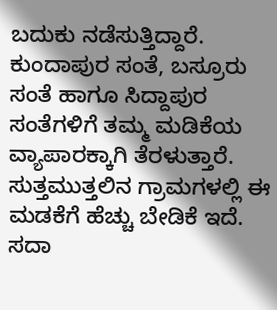ಬದುಕು ನಡೆಸುತ್ತಿದ್ದಾರೆ. ಕುಂದಾಪುರ ಸಂತೆ, ಬಸ್ರೂರು ಸಂತೆ ಹಾಗೂ ಸಿದ್ದಾಪುರ ಸಂತೆಗಳಿಗೆ ತಮ್ಮ ಮಡಿಕೆಯ ವ್ಯಾಪಾರಕ್ಕಾಗಿ ತೆರಳುತ್ತಾರೆ. ಸುತ್ತಮುತ್ತಲಿನ ಗ್ರಾಮಗಳಲ್ಲಿ ಈ ಮಡಕೆಗೆ ಹೆಚ್ಚು ಬೇಡಿಕೆ ಇದೆ. ಸದಾ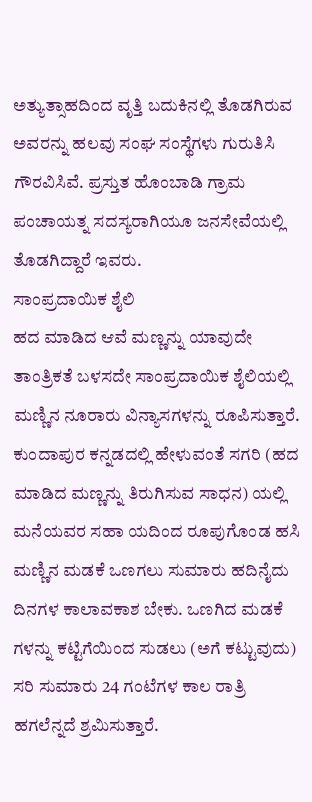ಅತ್ಯುತ್ಸಾಹದಿಂದ ವೃತ್ತಿ ಬದುಕಿನಲ್ಲಿ ತೊಡಗಿರುವ ಅವರನ್ನು ಹಲವು ಸಂಘ ಸಂಸ್ಥೆಗಳು ಗುರುತಿಸಿ ಗೌರವಿಸಿವೆ. ಪ್ರಸ್ತುತ ಹೊಂಬಾಡಿ ಗ್ರಾಮ ಪಂಚಾಯತ್ನ ಸದಸ್ಯರಾಗಿಯೂ ಜನಸೇವೆಯಲ್ಲಿ ತೊಡಗಿದ್ದಾರೆ ಇವರು.
ಸಾಂಪ್ರದಾಯಿಕ ಶೈಲಿ
ಹದ ಮಾಡಿದ ಆವೆ ಮಣ್ಣನ್ನು ಯಾವುದೇ ತಾಂತ್ರಿಕತೆ ಬಳಸದೇ ಸಾಂಪ್ರದಾಯಿಕ ಶೈಲಿಯಲ್ಲಿ ಮಣ್ಣಿನ ನೂರಾರು ವಿನ್ಯಾಸಗಳನ್ನು ರೂಪಿಸುತ್ತಾರೆ. ಕುಂದಾಪುರ ಕನ್ನಡದಲ್ಲಿ ಹೇಳುವಂತೆ ಸಗರಿ (ಹದ ಮಾಡಿದ ಮಣ್ಣನ್ನು ತಿರುಗಿಸುವ ಸಾಧನ) ಯಲ್ಲಿ ಮನೆಯವರ ಸಹಾ ಯದಿಂದ ರೂಪುಗೊಂಡ ಹಸಿ ಮಣ್ಣಿನ ಮಡಕೆ ಒಣಗಲು ಸುಮಾರು ಹದಿನೈದು ದಿನಗಳ ಕಾಲಾವಕಾಶ ಬೇಕು. ಒಣಗಿದ ಮಡಕೆ ಗಳನ್ನು ಕಟ್ಟಿಗೆಯಿಂದ ಸುಡಲು (ಅಗೆ ಕಟ್ಟುವುದು) ಸರಿ ಸುಮಾರು 24 ಗಂಟೆಗಳ ಕಾಲ ರಾತ್ರಿ ಹಗಲೆನ್ನದೆ ಶ್ರಮಿಸುತ್ತಾರೆ.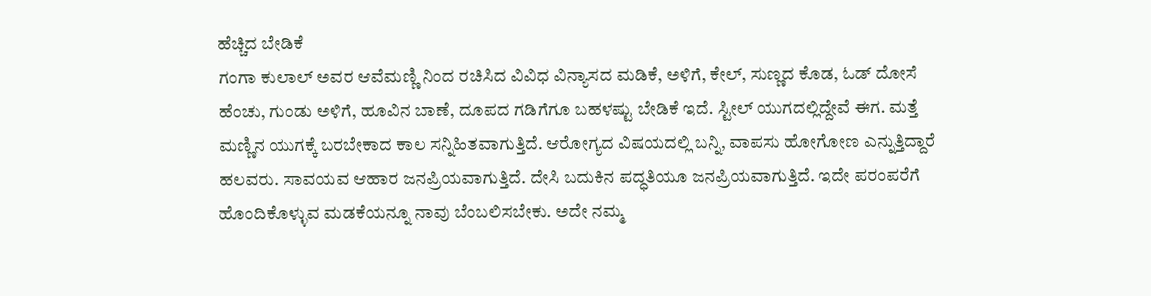ಹೆಚ್ಚಿದ ಬೇಡಿಕೆ
ಗಂಗಾ ಕುಲಾಲ್ ಅವರ ಆವೆಮಣ್ಣಿ ನಿಂದ ರಚಿಸಿದ ವಿವಿಧ ವಿನ್ಯಾಸದ ಮಡಿಕೆ, ಅಳಿಗೆ, ಕೇಲ್, ಸುಣ್ಣದ ಕೊಡ, ಓಡ್ ದೋಸೆ ಹೆಂಚು, ಗುಂಡು ಅಳಿಗೆ, ಹೂವಿನ ಬಾಣೆ, ದೂಪದ ಗಡಿಗೆಗೂ ಬಹಳಷ್ಟು ಬೇಡಿಕೆ ಇದೆ. ಸ್ಟೀಲ್ ಯುಗದಲ್ಲಿದ್ದೇವೆ ಈಗ. ಮತ್ತೆ ಮಣ್ಣಿನ ಯುಗಕ್ಕೆ ಬರಬೇಕಾದ ಕಾಲ ಸನ್ನಿಹಿತವಾಗುತ್ತಿದೆ. ಆರೋಗ್ಯದ ವಿಷಯದಲ್ಲಿ ಬನ್ನಿ, ವಾಪಸು ಹೋಗೋಣ ಎನ್ನುತ್ತಿದ್ದಾರೆ ಹಲವರು. ಸಾವಯವ ಆಹಾರ ಜನಪ್ರಿಯವಾಗುತ್ತಿದೆ. ದೇಸಿ ಬದುಕಿನ ಪದ್ಧತಿಯೂ ಜನಪ್ರಿಯವಾಗುತ್ತಿದೆ. ಇದೇ ಪರಂಪರೆಗೆ ಹೊಂದಿಕೊಳ್ಳುವ ಮಡಕೆಯನ್ನೂ ನಾವು ಬೆಂಬಲಿಸಬೇಕು. ಅದೇ ನಮ್ಮ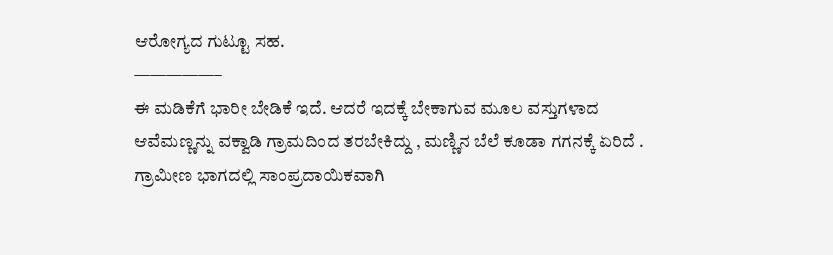ಆರೋಗ್ಯದ ಗುಟ್ಟೂ ಸಹ.
—————–
ಈ ಮಡಿಕೆಗೆ ಭಾರೀ ಬೇಡಿಕೆ ಇದೆ. ಆದರೆ ಇದಕ್ಕೆ ಬೇಕಾಗುವ ಮೂಲ ವಸ್ತುಗಳಾದ ಆವೆಮಣ್ಣನ್ನು ವಕ್ವಾಡಿ ಗ್ರಾಮದಿಂದ ತರಬೇಕಿದ್ದು , ಮಣ್ಣಿನ ಬೆಲೆ ಕೂಡಾ ಗಗನಕ್ಕೆ ಏರಿದೆ . ಗ್ರಾಮೀಣ ಭಾಗದಲ್ಲಿ ಸಾಂಪ್ರದಾಯಿಕವಾಗಿ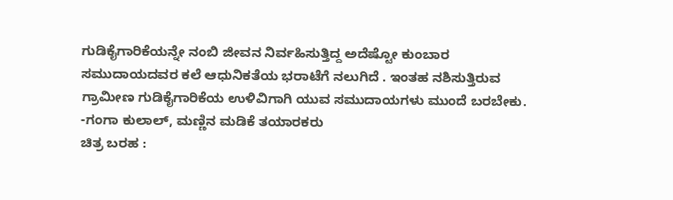ಗುಡಿಕೈಗಾರಿಕೆಯನ್ನೇ ನಂಬಿ ಜೀವನ ನಿರ್ವಹಿಸುತ್ತಿದ್ದ ಅದೆಷ್ಟೋ ಕುಂಬಾರ ಸಮುದಾಯದವರ ಕಲೆ ಆಧುನಿಕತೆಯ ಭರಾಟೆಗೆ ನಲುಗಿದೆ . ಇಂತಹ ನಶಿಸುತ್ತಿರುವ ಗ್ರಾಮೀಣ ಗುಡಿಕೈಗಾರಿಕೆಯ ಉಳಿವಿಗಾಗಿ ಯುವ ಸಮುದಾಯಗಳು ಮುಂದೆ ಬರಬೇಕು.
-ಗಂಗಾ ಕುಲಾಲ್, ಮಣ್ಣಿನ ಮಡಿಕೆ ತಯಾರಕರು
ಚಿತ್ರ ಬರಹ :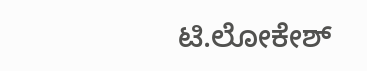ಟಿ.ಲೋಕೇಶ್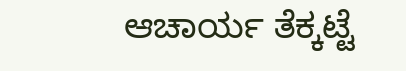ಆಚಾರ್ಯ ತೆಕ್ಕಟ್ಟೆ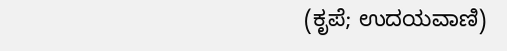(ಕೃಪೆ; ಉದಯವಾಣಿ)